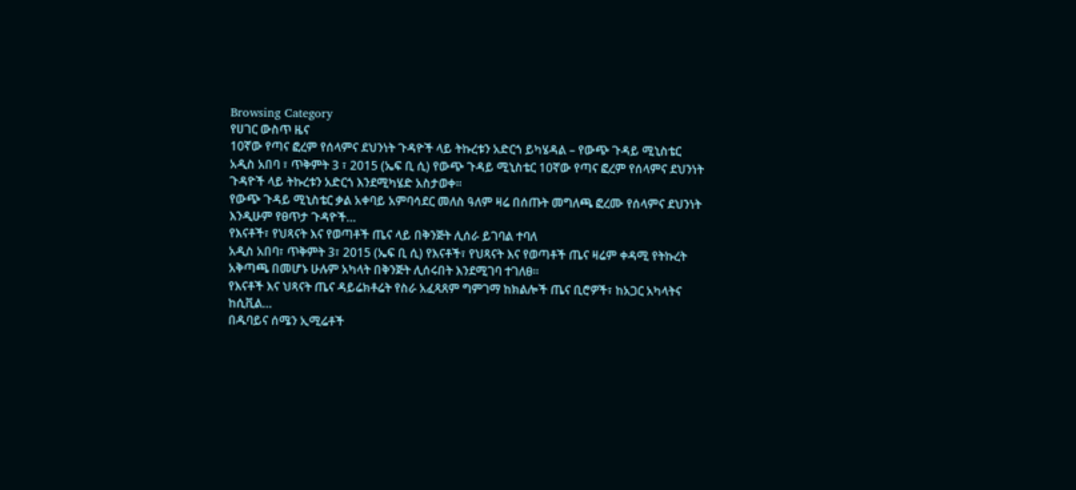Browsing Category
የሀገር ውስጥ ዜና
10ኛው የጣና ፎረም የሰላምና ደህንነት ጉዳዮች ላይ ትኩረቱን አድርጎ ይካሄዳል – የውጭ ጉዳይ ሚኒስቴር
አዲስ አበባ ፣ ጥቅምት 3 ፣ 2015 (ኤፍ ቢ ሲ) የውጭ ጉዳይ ሚኒስቴር 10ኛው የጣና ፎረም የሰላምና ደህንነት ጉዳዮች ላይ ትኩረቱን አድርጎ እንደሚካሄድ አስታወቀ።
የውጭ ጉዳይ ሚኒስቴር ቃል አቀባይ አምባሳደር መለስ ዓለም ዛሬ በሰጡት መግለጫ ፎረሙ የሰላምና ደህንነት እንዲሁም የፀጥታ ጉዳዮች…
የእናቶች፣ የህጻናት እና የወጣቶች ጤና ላይ በቅንጅት ሊሰራ ይገባል ተባለ
አዲስ አበባ፣ ጥቅምት 3፣ 2015 (ኤፍ ቢ ሲ) የእናቶች፣ የህጻናት እና የወጣቶች ጤና ዛሬም ቀዳሚ የትኩረት አቅጣጫ በመሆኑ ሁሉም አካላት በቅንጅት ሊሰሩበት እንደሚገባ ተገለፀ፡፡
የእናቶች እና ህጻናት ጤና ዳይሬክቶሬት የስራ አፈጻጸም ግምገማ ከክልሎች ጤና ቢሮዎች፣ ከአጋር አካላትና ከሲቪል…
በዱባይና ሰሜን ኢሚሬቶች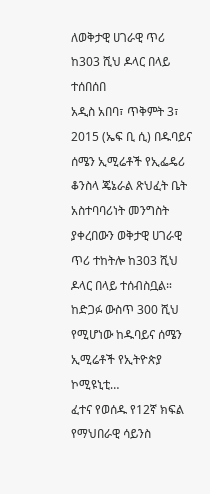ለወቅታዊ ሀገራዊ ጥሪ ከ303 ሺህ ዶላር በላይ ተሰበሰበ
አዲስ አበባ፣ ጥቅምት 3፣ 2015 (ኤፍ ቢ ሲ) በዱባይና ሰሜን ኢሚሬቶች የኢፌዴሪ ቆንስላ ጄኔራል ጽህፈት ቤት አስተባባሪነት መንግስት ያቀረበውን ወቅታዊ ሀገራዊ ጥሪ ተከትሎ ከ303 ሺህ ዶላር በላይ ተሰብስቧል።
ከድጋፉ ውስጥ 300 ሺህ የሚሆነው ከዱባይና ሰሜን ኢሚሬቶች የኢትዮጵያ ኮሚዩኒቲ…
ፈተና የወሰዱ የ12ኛ ክፍል የማህበራዊ ሳይንስ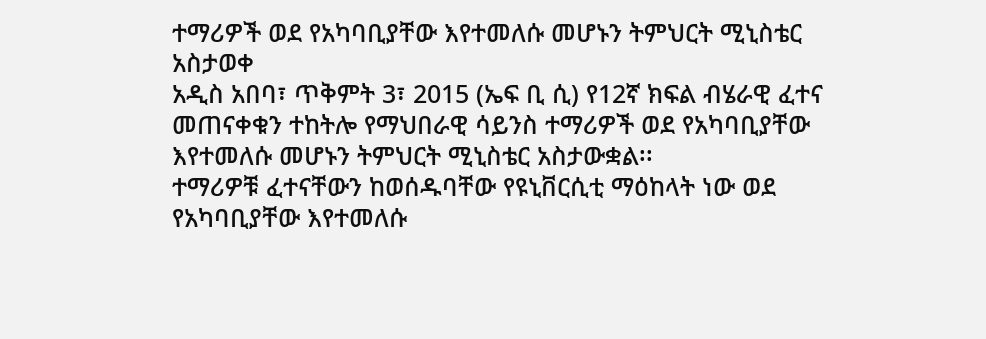ተማሪዎች ወደ የአካባቢያቸው እየተመለሱ መሆኑን ትምህርት ሚኒስቴር አስታወቀ
አዲስ አበባ፣ ጥቅምት 3፣ 2015 (ኤፍ ቢ ሲ) የ12ኛ ክፍል ብሄራዊ ፈተና መጠናቀቁን ተከትሎ የማህበራዊ ሳይንስ ተማሪዎች ወደ የአካባቢያቸው እየተመለሱ መሆኑን ትምህርት ሚኒስቴር አስታውቋል፡፡
ተማሪዎቹ ፈተናቸውን ከወሰዱባቸው የዩኒቨርሲቲ ማዕከላት ነው ወደ የአካባቢያቸው እየተመለሱ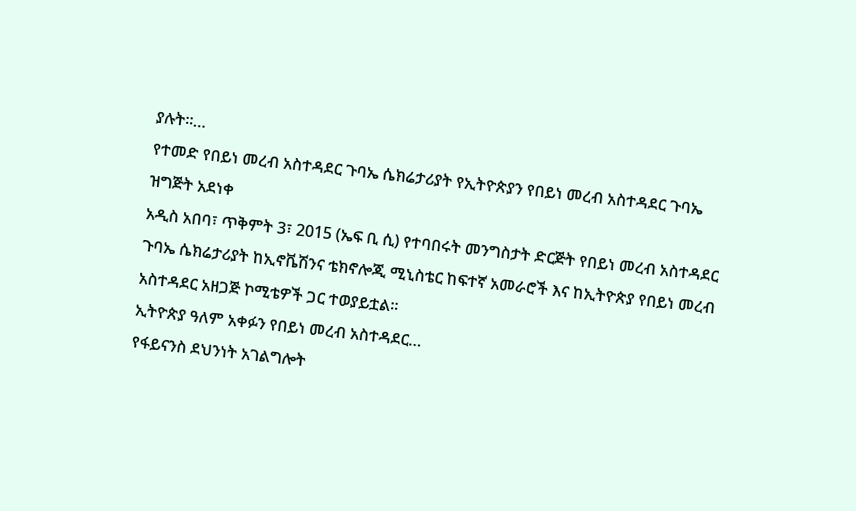ያሉት።…
የተመድ የበይነ መረብ አስተዳደር ጉባኤ ሴክሬታሪያት የኢትዮጵያን የበይነ መረብ አስተዳደር ጉባኤ ዝግጅት አደነቀ
አዲስ አበባ፣ ጥቅምት 3፣ 2015 (ኤፍ ቢ ሲ) የተባበሩት መንግስታት ድርጅት የበይነ መረብ አስተዳደር ጉባኤ ሴክሬታሪያት ከኢኖቬሽንና ቴክኖሎጂ ሚኒስቴር ከፍተኛ አመራሮች እና ከኢትዮጵያ የበይነ መረብ አስተዳደር አዘጋጅ ኮሚቴዎች ጋር ተወያይቷል።
ኢትዮጵያ ዓለም አቀፉን የበይነ መረብ አስተዳደር…
የፋይናንስ ደህንነት አገልግሎት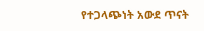የተጋላጭነት አውደ ጥናት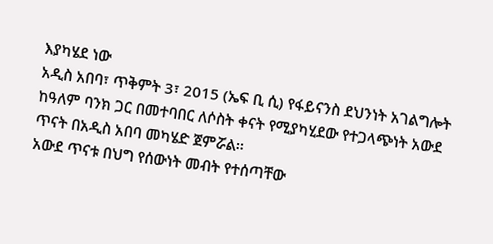እያካሄደ ነው
አዲስ አበባ፣ ጥቅምት 3፣ 2015 (ኤፍ ቢ ሲ) የፋይናንስ ደህንነት አገልግሎት ከዓለም ባንክ ጋር በመተባበር ለሶስት ቀናት የሚያካሂደው የተጋላጭነት አውደ ጥናት በአዲስ አበባ መካሄድ ጀምሯል፡፡
አውደ ጥናቱ በህግ የሰውነት መብት የተሰጣቸው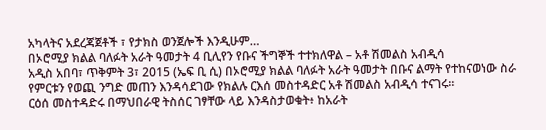አካላትና አደረጃጀቶች ፣ የታክስ ወንጀሎች እንዲሁም…
በኦሮሚያ ክልል ባለፉት አራት ዓመታት 4 ቢሊየን የቡና ችግኞች ተተክለዋል – አቶ ሽመልስ አብዲሳ
አዲስ አበባ፣ ጥቅምት 3፣ 2015 (ኤፍ ቢ ሲ) በኦሮሚያ ክልል ባለፉት አራት ዓመታት በቡና ልማት የተከናወነው ስራ የምርቱን የወጪ ንግድ መጠን እንዳሳደገው የክልሉ ርእሰ መስተዳድር አቶ ሽመልስ አብዲሳ ተናገሩ።
ርዕሰ መስተዳድሩ በማህበራዊ ትስሰር ገፃቸው ላይ እንዳስታወቁት፥ ከአራት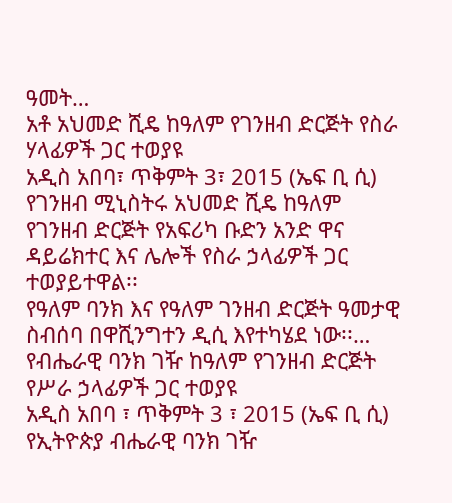ዓመት…
አቶ አህመድ ሺዴ ከዓለም የገንዘብ ድርጅት የስራ ሃላፊዎች ጋር ተወያዩ
አዲስ አበባ፣ ጥቅምት 3፣ 2015 (ኤፍ ቢ ሲ) የገንዘብ ሚኒስትሩ አህመድ ሺዴ ከዓለም የገንዘብ ድርጅት የአፍሪካ ቡድን አንድ ዋና ዳይሬክተር እና ሌሎች የስራ ኃላፊዎች ጋር ተወያይተዋል፡፡
የዓለም ባንክ እና የዓለም ገንዘብ ድርጅት ዓመታዊ ስብሰባ በዋሺንግተን ዲሲ እየተካሄደ ነው፡፡…
የብሔራዊ ባንክ ገዥ ከዓለም የገንዘብ ድርጅት የሥራ ኃላፊዎች ጋር ተወያዩ
አዲስ አበባ ፣ ጥቅምት 3 ፣ 2015 (ኤፍ ቢ ሲ) የኢትዮጵያ ብሔራዊ ባንክ ገዥ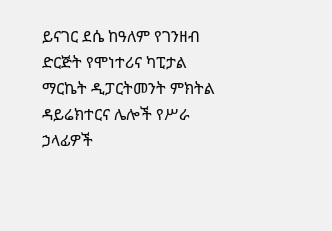ይናገር ደሴ ከዓለም የገንዘብ ድርጅት የሞነተሪና ካፒታል ማርኬት ዲፓርትመንት ምክትል ዳይሬክተርና ሌሎች የሥራ ኃላፊዎች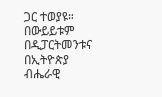ጋር ተወያዩ።
በውይይቱም በዲፓርትመንቱና በኢትዮጵያ ብሔራዊ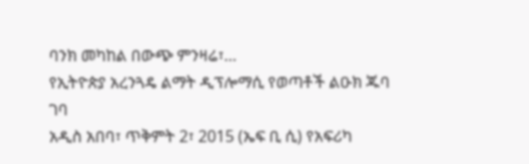ባንክ መካከል በውጭ ምንዛሬ፣…
የኢትዮጵያ አረንጓዴ ልማት ዲፕሎማሲ የወጣቶች ልዑክ ጁባ ገባ
አዲስ አበባ፣ ጥቅምት 2፣ 2015 (ኤፍ ቢ ሲ) የአፍሪካ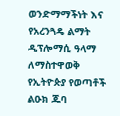ወንድማማችነት እና የአረንጓዴ ልማት ዲፕሎማሲ ዓላማ ለማስተዋወቅ የኢትዮጵያ የወጣቶች ልዑክ ጁባ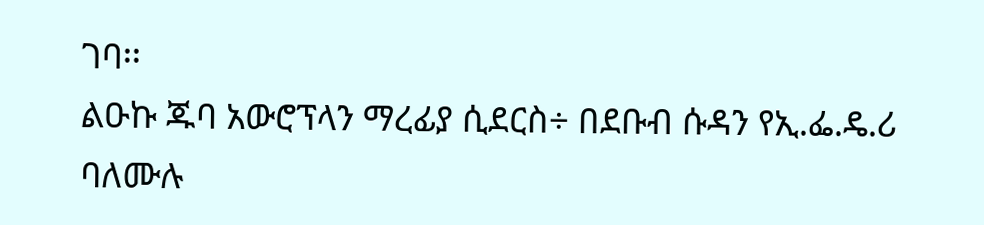ገባ፡፡
ልዑኩ ጁባ አውሮፕላን ማረፊያ ሲደርስ÷ በደቡብ ሱዳን የኢ.ፌ.ዴ.ሪ ባለሙሉ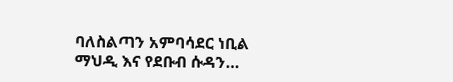ባለስልጣን አምባሳደር ነቢል ማህዲ እና የደቡብ ሱዳን…